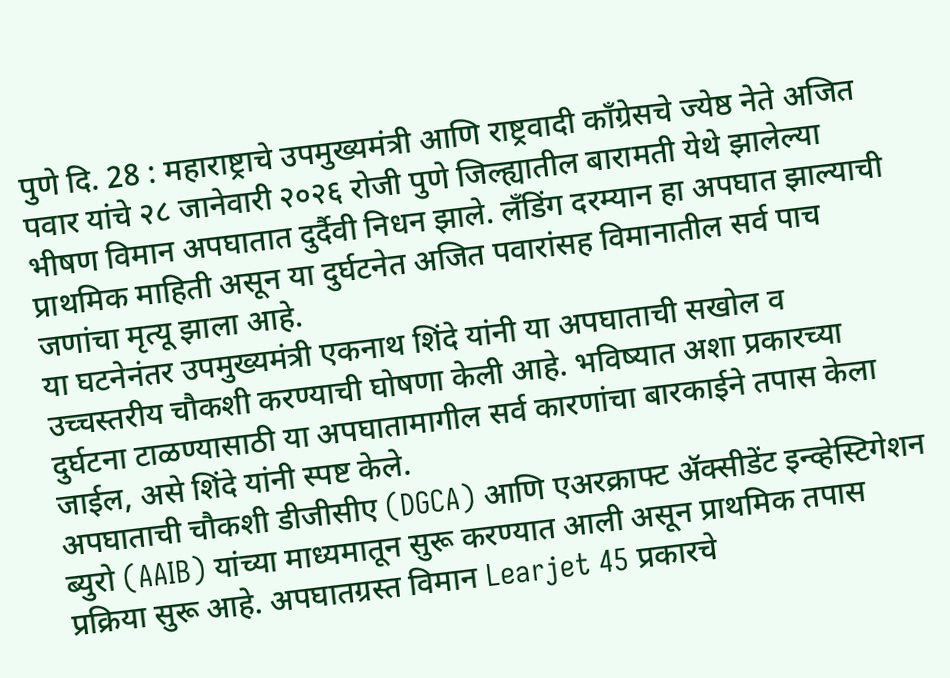पुणे दि. 28 : महाराष्ट्राचे उपमुख्यमंत्री आणि राष्ट्रवादी काँग्रेसचे ज्येष्ठ नेते अजित पवार यांचे २८ जानेवारी २०२६ रोजी पुणे जिल्ह्यातील बारामती येथे झालेल्या भीषण विमान अपघातात दुर्दैवी निधन झाले. लँडिंग दरम्यान हा अपघात झाल्याची प्राथमिक माहिती असून या दुर्घटनेत अजित पवारांसह विमानातील सर्व पाच जणांचा मृत्यू झाला आहे.
या घटनेनंतर उपमुख्यमंत्री एकनाथ शिंदे यांनी या अपघाताची सखोल व उच्चस्तरीय चौकशी करण्याची घोषणा केली आहे. भविष्यात अशा प्रकारच्या दुर्घटना टाळण्यासाठी या अपघातामागील सर्व कारणांचा बारकाईने तपास केला जाईल, असे शिंदे यांनी स्पष्ट केले.
अपघाताची चौकशी डीजीसीए (DGCA) आणि एअरक्राफ्ट ॲक्सीडेंट इन्व्हेस्टिगेशन ब्युरो (AAIB) यांच्या माध्यमातून सुरू करण्यात आली असून प्राथमिक तपास प्रक्रिया सुरू आहे. अपघातग्रस्त विमान Learjet 45 प्रकारचे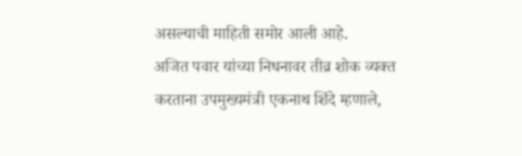असल्याची माहिती समोर आली आहे.
अजित पवार यांच्या निधनावर तीव्र शोक व्यक्त करताना उपमुख्यमंत्री एकनाथ शिंदे म्हणाले,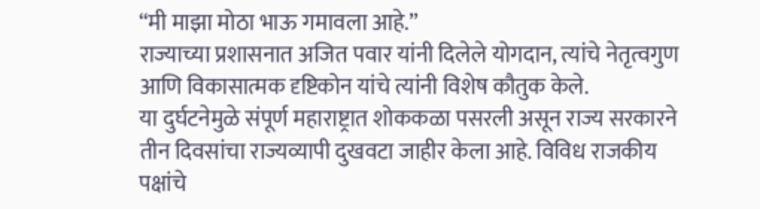“मी माझा मोठा भाऊ गमावला आहे.”
राज्याच्या प्रशासनात अजित पवार यांनी दिलेले योगदान, त्यांचे नेतृत्वगुण आणि विकासात्मक दृष्टिकोन यांचे त्यांनी विशेष कौतुक केले.
या दुर्घटनेमुळे संपूर्ण महाराष्ट्रात शोककळा पसरली असून राज्य सरकारने तीन दिवसांचा राज्यव्यापी दुखवटा जाहीर केला आहे. विविध राजकीय पक्षांचे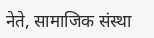नेते, सामाजिक संस्था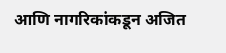आणि नागरिकांकडून अजित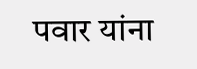पवार यांना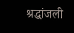श्रद्धांजली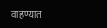वाहण्यात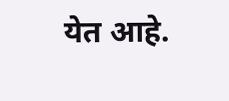येत आहे.